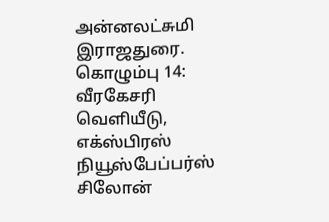அன்னலட்சுமி இராஜதுரை. கொழும்பு 14: வீரகேசரி வெளியீடு, எக்ஸ்பிரஸ் நியூஸ்பேப்பர்ஸ் சிலோன்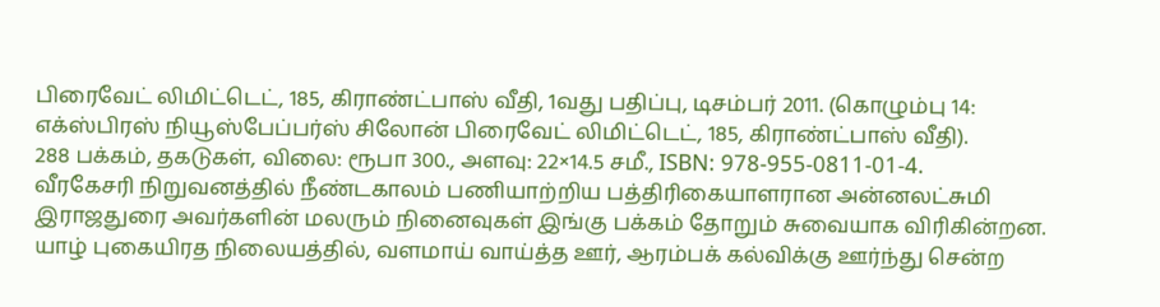பிரைவேட் லிமிட்டெட், 185, கிராண்ட்பாஸ் வீதி, 1வது பதிப்பு, டிசம்பர் 2011. (கொழும்பு 14: எக்ஸ்பிரஸ் நியூஸ்பேப்பர்ஸ் சிலோன் பிரைவேட் லிமிட்டெட், 185, கிராண்ட்பாஸ் வீதி).
288 பக்கம், தகடுகள், விலை: ரூபா 300., அளவு: 22×14.5 சமீ., ISBN: 978-955-0811-01-4.
வீரகேசரி நிறுவனத்தில் நீண்டகாலம் பணியாற்றிய பத்திரிகையாளரான அன்னலட்சுமி இராஜதுரை அவர்களின் மலரும் நினைவுகள் இங்கு பக்கம் தோறும் சுவையாக விரிகின்றன. யாழ் புகையிரத நிலையத்தில், வளமாய் வாய்த்த ஊர், ஆரம்பக் கல்விக்கு ஊர்ந்து சென்ற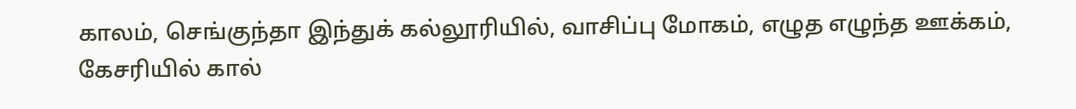காலம், செங்குந்தா இந்துக் கல்லூரியில், வாசிப்பு மோகம், எழுத எழுந்த ஊக்கம், கேசரியில் கால்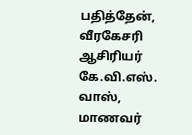பதித்தேன், வீரகேசரி ஆசிரியர் கே.வி.எஸ். வாஸ், மாணவர்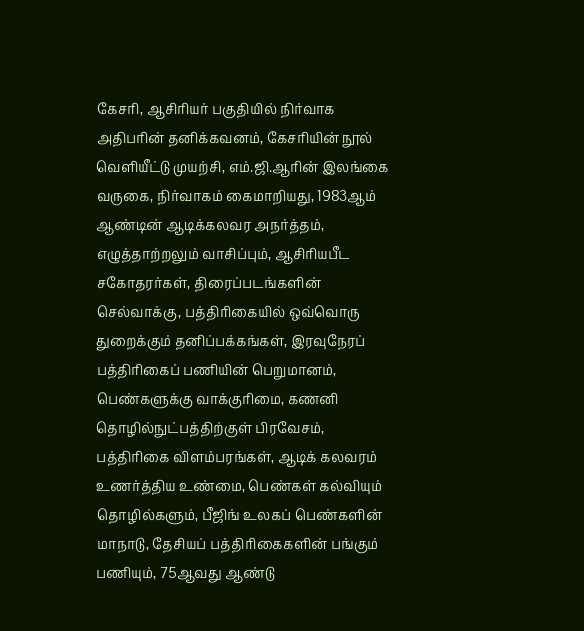கேசரி, ஆசிரியர் பகுதியில் நிர்வாக அதிபரின் தனிக்கவனம், கேசரியின் நூல் வெளியீட்டு முயற்சி, எம்.ஜி.ஆரின் இலங்கை வருகை, நிர்வாகம் கைமாறியது, 1983ஆம் ஆண்டின் ஆடிக்கலவர அநர்த்தம், எழுத்தாற்றலும் வாசிப்பும், ஆசிரியபீட சகோதரர்கள், திரைப்படங்களின் செல்வாக்கு, பத்திரிகையில் ஒவ்வொரு துறைக்கும் தனிப்பக்கங்கள், இரவுநேரப் பத்திரிகைப் பணியின் பெறுமானம், பெண்களுக்கு வாக்குரிமை, கணனி தொழில்நுட்பத்திற்குள் பிரவேசம், பத்திரிகை விளம்பரங்கள், ஆடிக் கலவரம் உணர்த்திய உண்மை, பெண்கள் கல்வியும் தொழில்களும், பீஜிங் உலகப் பெண்களின் மாநாடு, தேசியப் பத்திரிகைகளின் பங்கும் பணியும், 75ஆவது ஆண்டு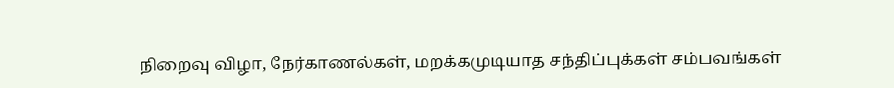நிறைவு விழா, நேர்காணல்கள், மறக்கமுடியாத சந்திப்புக்கள் சம்பவங்கள்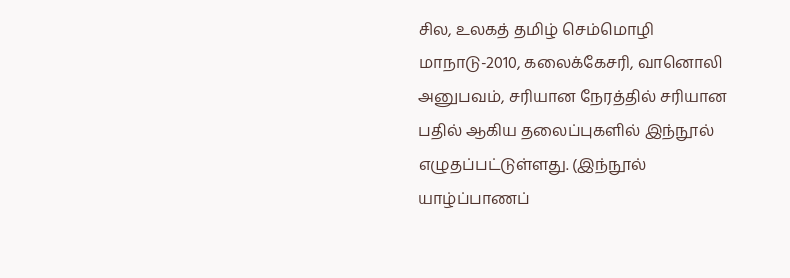சில, உலகத் தமிழ் செம்மொழி மாநாடு-2010, கலைக்கேசரி, வானொலி அனுபவம், சரியான நேரத்தில் சரியான பதில் ஆகிய தலைப்புகளில் இந்நூல் எழுதப்பட்டுள்ளது. (இந்நூல் யாழ்ப்பாணப்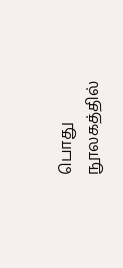பொது நூலகத்தில்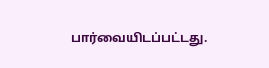பார்வையிடப்பட்டது.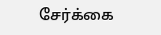சேர்க்கை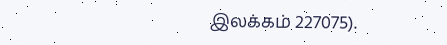இலக்கம் 227075).